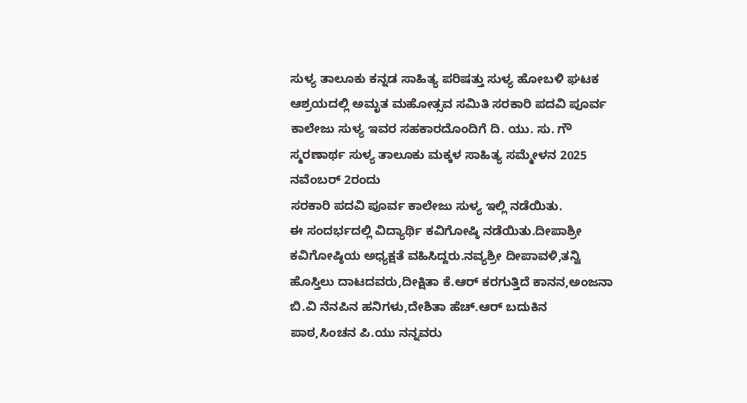ಸುಳ್ಯ ತಾಲೂಕು ಕನ್ನಡ ಸಾಹಿತ್ಯ ಪರಿಷತ್ತು ಸುಳ್ಯ ಹೋಬಳಿ ಘಟಕ ಆಶ್ರಯದಲ್ಲಿ ಅಮೃತ ಮಹೋತ್ಸವ ಸಮಿತಿ ಸರಕಾರಿ ಪದವಿ ಪೂರ್ವ ಕಾಲೇಜು ಸುಳ್ಯ ಇವರ ಸಹಕಾರದೊಂದಿಗೆ ದಿ. ಯು. ಸು. ಗೌ ಸ್ಮರಣಾರ್ಥ ಸುಳ್ಯ ತಾಲೂಕು ಮಕ್ಕಳ ಸಾಹಿತ್ಯ ಸಮ್ಮೇಳನ 2025 ನವೆಂಬರ್ 2ರಂದು
ಸರಕಾರಿ ಪದವಿ ಪೂರ್ವ ಕಾಲೇಜು ಸುಳ್ಯ ಇಲ್ಲಿ ನಡೆಯಿತು.
ಈ ಸಂದರ್ಭದಲ್ಲಿ ವಿದ್ಯಾರ್ಥಿ ಕವಿಗೋಷ್ಠಿ ನಡೆಯಿತು.ದೀಪಾಶ್ರೀ ಕವಿಗೋಷ್ಠಿಯ ಅಧ್ಯಕ್ಷತೆ ವಹಿಸಿದ್ದರು.ನವ್ಯಶ್ರೀ ದೀಪಾವಳಿ,ತನ್ವಿ ಹೊಸ್ತಿಲು ದಾಟದವರು,ದೀಕ್ಷಿತಾ ಕೆ.ಆರ್ ಕರಗುತ್ತಿದೆ ಕಾನನ,ಅಂಜನಾ ಬಿ.ವಿ ನೆನಪಿನ ಹನಿಗಳು,ದೇಶಿತಾ ಹೆಚ್.ಆರ್ ಬದುಕಿನ ಪಾಠ,ಸಿಂಚನ ಪಿ.ಯು ನನ್ನವರು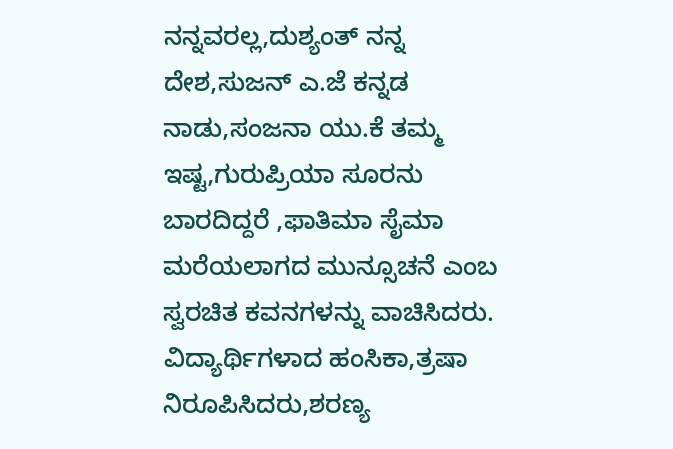ನನ್ನವರಲ್ಲ,ದುಶ್ಯಂತ್ ನನ್ನ ದೇಶ,ಸುಜನ್ ಎ.ಜೆ ಕನ್ನಡ ನಾಡು,ಸಂಜನಾ ಯು.ಕೆ ತಮ್ಮ ಇಷ್ಟ,ಗುರುಪ್ರಿಯಾ ಸೂರನು ಬಾರದಿದ್ದರೆ ,ಫಾತಿಮಾ ಸೈಮಾ ಮರೆಯಲಾಗದ ಮುನ್ಸೂಚನೆ ಎಂಬ ಸ್ವರಚಿತ ಕವನಗಳನ್ನು ವಾಚಿಸಿದರು.
ವಿದ್ಯಾರ್ಥಿಗಳಾದ ಹಂಸಿಕಾ,ತ್ರಷಾ ನಿರೂಪಿಸಿದರು,ಶರಣ್ಯ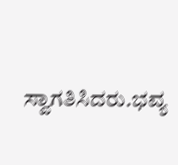ಸ್ವಾಗತಿಸಿದರು.ಭವ್ಯ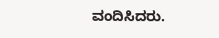ವಂದಿಸಿದರು.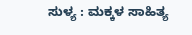ಸುಳ್ಯ : ಮಕ್ಕಳ ಸಾಹಿತ್ಯ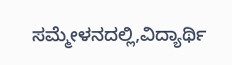ಸಮ್ಮೇಳನದಲ್ಲಿ,ವಿದ್ಯಾರ್ಥಿ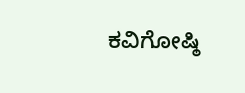ಕವಿಗೋಷ್ಠಿ